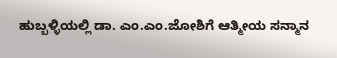ಹುಬ್ಬಳ್ಳಿಯಲ್ಲಿ ಡಾ. ಎಂ.ಎಂ.ಜೋಶಿಗೆ ಆತ್ಮೀಯ ಸನ್ಮಾನ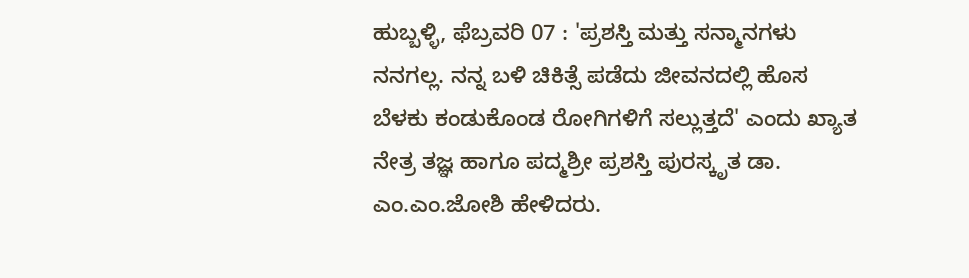ಹುಬ್ಬಳ್ಳಿ, ಫೆಬ್ರವರಿ 07 : 'ಪ್ರಶಸ್ತಿ ಮತ್ತು ಸನ್ಮಾನಗಳು ನನಗಲ್ಲ. ನನ್ನ ಬಳಿ ಚಿಕಿತ್ಸೆ ಪಡೆದು ಜೀವನದಲ್ಲಿ ಹೊಸ ಬೆಳಕು ಕಂಡುಕೊಂಡ ರೋಗಿಗಳಿಗೆ ಸಲ್ಲುತ್ತದೆ' ಎಂದು ಖ್ಯಾತ ನೇತ್ರ ತಜ್ಞ ಹಾಗೂ ಪದ್ಮಶ್ರೀ ಪ್ರಶಸ್ತಿ ಪುರಸ್ಕೃತ ಡಾ. ಎಂ.ಎಂ.ಜೋಶಿ ಹೇಳಿದರು.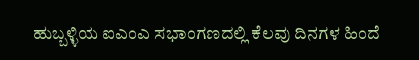ಹುಬ್ಬಳ್ಳಿಯ ಐಎಂಎ ಸಭಾಂಗಣದಲ್ಲಿ ಕೆಲವು ದಿನಗಳ ಹಿಂದೆ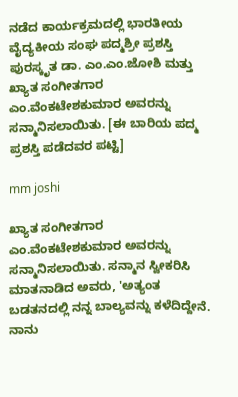ನಡೆದ ಕಾರ್ಯಕ್ರಮದಲ್ಲಿ ಭಾರತೀಯ ವೈದ್ಯಕೀಯ ಸಂಘ ಪದ್ಮಶ್ರೀ ಪ್ರಶಸ್ತಿ ಪುರಸ್ಕೃತ ಡಾ. ಎಂ.ಎಂ.ಜೋಶಿ ಮತ್ತು ಖ್ಯಾತ ಸಂಗೀತಗಾರ ಎಂ.ವೆಂಕಟೇಶಕುಮಾರ ಅವರನ್ನು ಸನ್ಮಾನಿಸಲಾಯಿತು. [ಈ ಬಾರಿಯ ಪದ್ಮ ಪ್ರಶಸ್ತಿ ಪಡೆದವರ ಪಟ್ಟಿ]

mm joshi

ಖ್ಯಾತ ಸಂಗೀತಗಾರ ಎಂ.ವೆಂಕಟೇಶಕುಮಾರ ಅವರನ್ನು ಸನ್ಮಾನಿಸಲಾಯಿತು. ಸನ್ಮಾನ ಸ್ವೀಕರಿಸಿ ಮಾತನಾಡಿದ ಅವರು, 'ಅತ್ಯಂತ ಬಡತನದಲ್ಲಿ ನನ್ನ ಬಾಲ್ಯವನ್ನು ಕಳೆದಿದ್ದೇನೆ. ನಾನು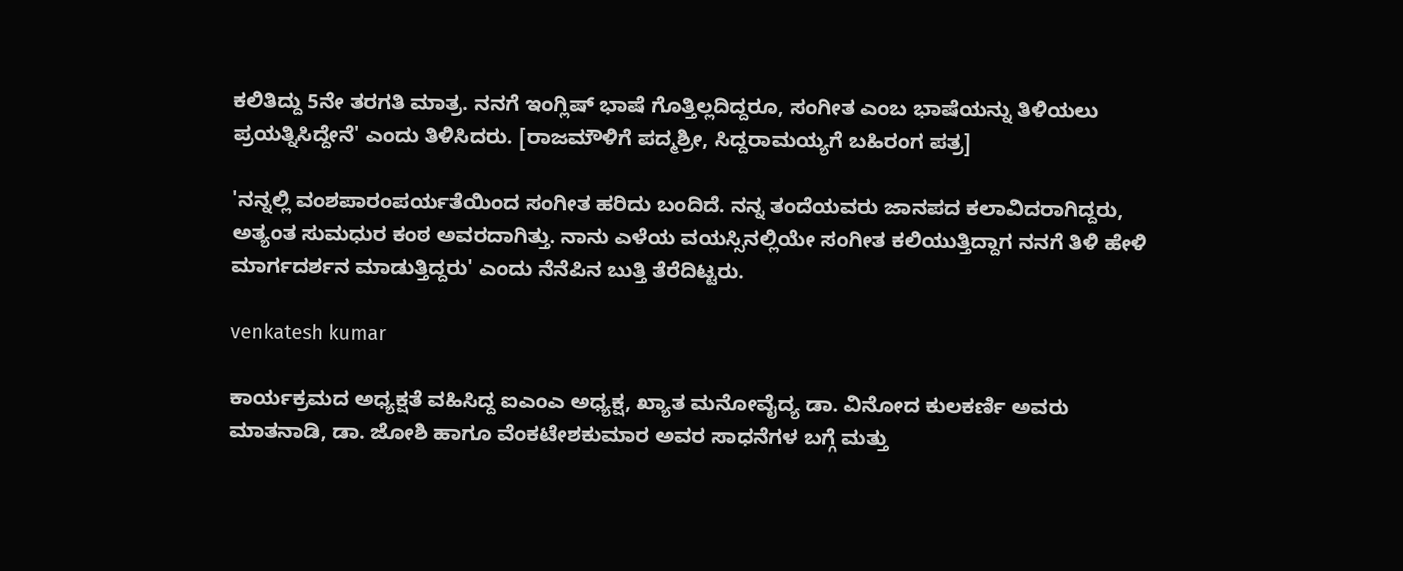ಕಲಿತಿದ್ದು 5ನೇ ತರಗತಿ ಮಾತ್ರ. ನನಗೆ ಇಂಗ್ಲಿಷ್ ಭಾಷೆ ಗೊತ್ತಿಲ್ಲದಿದ್ದರೂ, ಸಂಗೀತ ಎಂಬ ಭಾಷೆಯನ್ನು ತಿಳಿಯಲು ಪ್ರಯತ್ನಿಸಿದ್ದೇನೆ' ಎಂದು ತಿಳಿಸಿದರು. [ರಾಜಮೌಳಿಗೆ ಪದ್ಮಶ್ರೀ, ಸಿದ್ದರಾಮಯ್ಯಗೆ ಬಹಿರಂಗ ಪತ್ರ]

'ನನ್ನಲ್ಲಿ ವಂಶಪಾರಂಪರ್ಯತೆಯಿಂದ ಸಂಗೀತ ಹರಿದು ಬಂದಿದೆ. ನನ್ನ ತಂದೆಯವರು ಜಾನಪದ ಕಲಾವಿದರಾಗಿದ್ದರು, ಅತ್ಯಂತ ಸುಮಧುರ ಕಂಠ ಅವರದಾಗಿತ್ತು. ನಾನು ಎಳೆಯ ವಯಸ್ಸಿನಲ್ಲಿಯೇ ಸಂಗೀತ ಕಲಿಯುತ್ತಿದ್ದಾಗ ನನಗೆ ತಿಳಿ ಹೇಳಿ ಮಾರ್ಗದರ್ಶನ ಮಾಡುತ್ತಿದ್ದರು' ಎಂದು ನೆನೆಪಿನ ಬುತ್ತಿ ತೆರೆದಿಟ್ಟರು.

venkatesh kumar

ಕಾರ್ಯಕ್ರಮದ ಅಧ್ಯಕ್ಷತೆ ವಹಿಸಿದ್ದ ಐಎಂಎ ಅಧ್ಯಕ್ಷ, ಖ್ಯಾತ ಮನೋವೈದ್ಯ ಡಾ. ವಿನೋದ ಕುಲಕರ್ಣಿ ಅವರು ಮಾತನಾಡಿ, ಡಾ. ಜೋಶಿ ಹಾಗೂ ವೆಂಕಟೇಶಕುಮಾರ ಅವರ ಸಾಧನೆಗಳ ಬಗ್ಗೆ ಮತ್ತು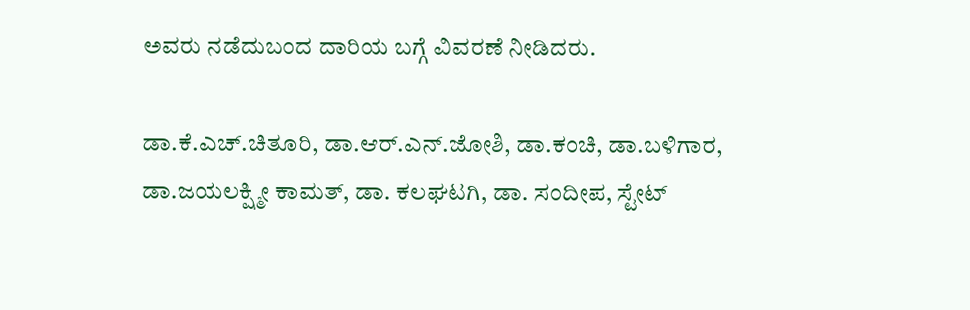ಅವರು ನಡೆದುಬಂದ ದಾರಿಯ ಬಗ್ಗೆ ವಿವರಣೆ ನೀಡಿದರು.

ಡಾ.ಕೆ.ಎಚ್.ಚಿತೂರಿ, ಡಾ.ಆರ್.ಎನ್.ಜೋಶಿ, ಡಾ.ಕಂಚಿ, ಡಾ.ಬಳಿಗಾರ, ಡಾ.ಜಯಲಕ್ಷ್ಮೀ ಕಾಮತ್, ಡಾ. ಕಲಘಟಗಿ, ಡಾ. ಸಂದೀಪ, ಸ್ಟೇಟ್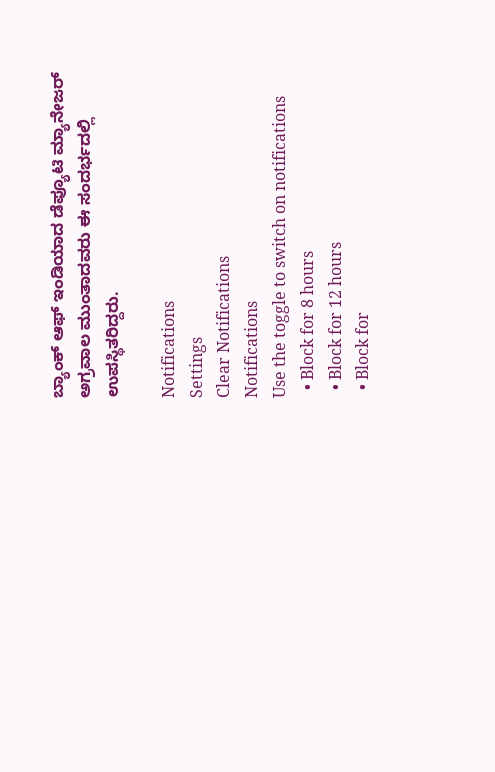ಬ್ಯಾಂಕ್ ಆಫ್ ಇಂಡಿಯಾದ ಡೆಪ್ಯೂಟಿ ಮ್ಯಾನೇಜರ್ ಅಗ್ರವಾಲ ಮುಂತಾದವರು ಈ ಸಂದರ್ಭದಲ್ಲಿ ಉಪಸ್ಥಿತರಿದ್ದರು.

Notifications
Settings
Clear Notifications
Notifications
Use the toggle to switch on notifications
  • Block for 8 hours
  • Block for 12 hours
  • Block for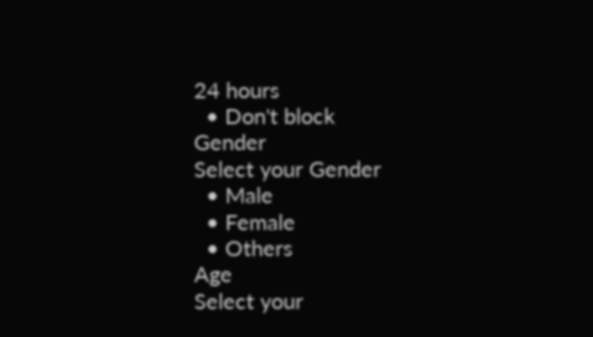24 hours
  • Don't block
Gender
Select your Gender
  • Male
  • Female
  • Others
Age
Select your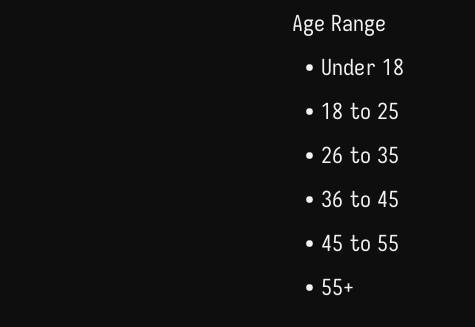Age Range
  • Under 18
  • 18 to 25
  • 26 to 35
  • 36 to 45
  • 45 to 55
  • 55+